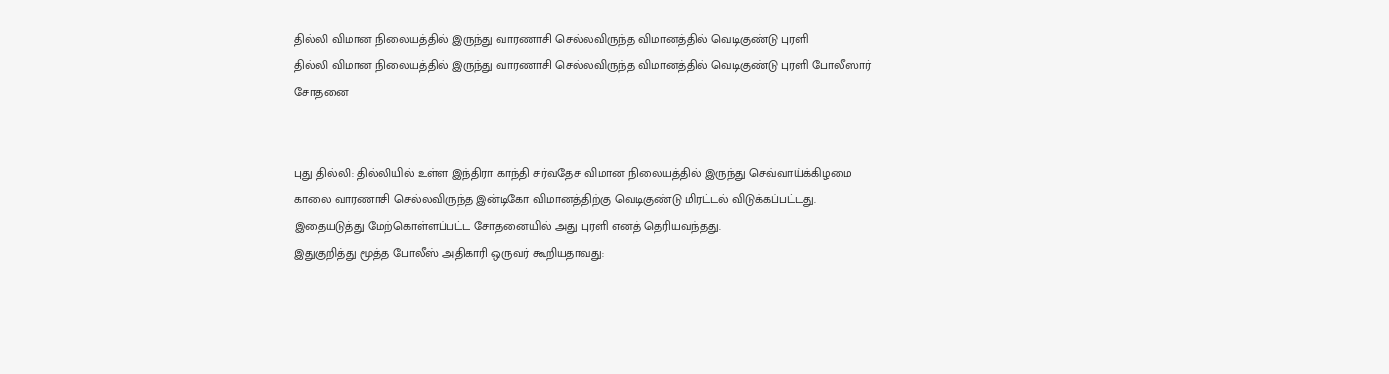தில்லி விமான நிலையத்தில் இருந்து வாரணாசி செல்லவிருந்த விமானத்தில் வெடிகுண்டு புரளி
தில்லி விமான நிலையத்தில் இருந்து வாரணாசி செல்லவிருந்த விமானத்தில் வெடிகுண்டு புரளி போலீஸார் சோதனை


புது தில்லி: தில்லியில் உள்ள இந்திரா காந்தி சர்வதேச விமான நிலையத்தில் இருந்து செவ்வாய்க்கிழமை காலை வாரணாசி செல்லவிருந்த இன்டிகோ விமானத்திற்கு வெடிகுண்டு மிரட்டல் விடுக்கப்பட்டது. இதையடுத்து மேற்கொள்ளப்பட்ட சோதனையில் அது புரளி எனத் தெரியவந்தது.
இதுகுறித்து மூத்த போலீஸ் அதிகாரி ஒருவர் கூறியதாவது: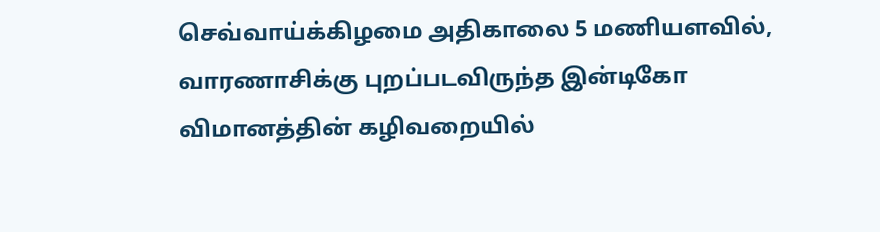செவ்வாய்க்கிழமை அதிகாலை 5 மணியளவில், வாரணாசிக்கு புறப்படவிருந்த இன்டிகோ விமானத்தின் கழிவறையில்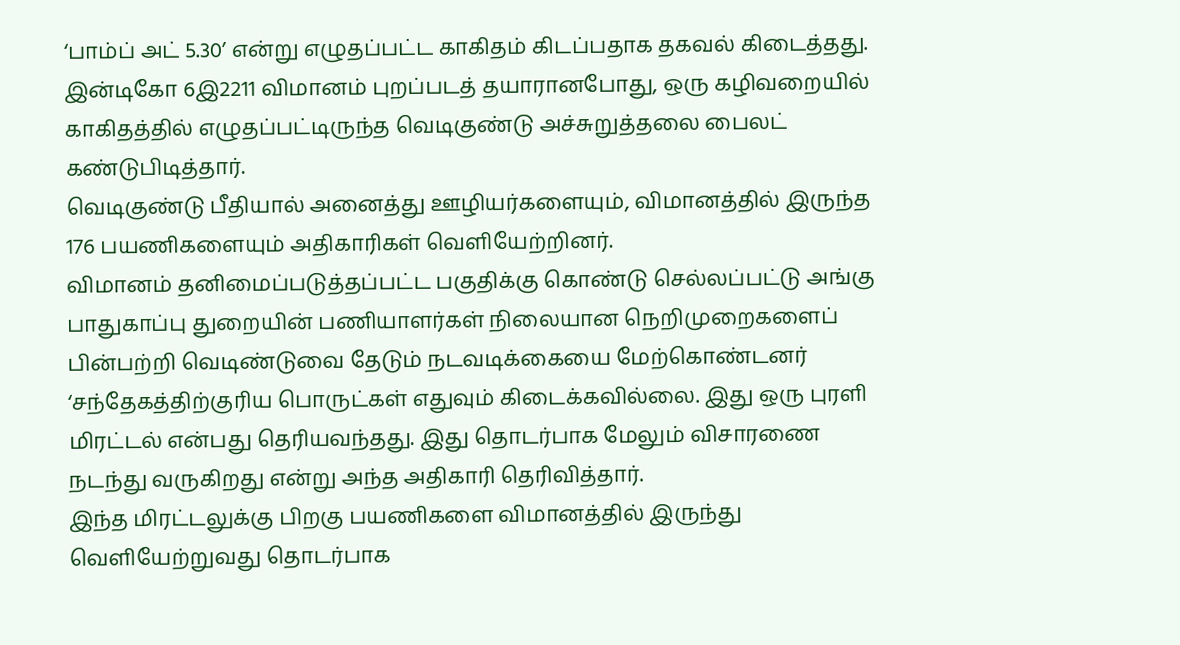‘பாம்ப் அட் 5.30’ என்று எழுதப்பட்ட காகிதம் கிடப்பதாக தகவல் கிடைத்தது.
இன்டிகோ 6இ2211 விமானம் புறப்படத் தயாரானபோது, ஒரு கழிவறையில் காகிதத்தில் எழுதப்பட்டிருந்த வெடிகுண்டு அச்சுறுத்தலை பைலட் கண்டுபிடித்தார்.
வெடிகுண்டு பீதியால் அனைத்து ஊழியர்களையும், விமானத்தில் இருந்த 176 பயணிகளையும் அதிகாரிகள் வெளியேற்றினர்.
விமானம் தனிமைப்படுத்தப்பட்ட பகுதிக்கு கொண்டு செல்லப்பட்டு அங்கு பாதுகாப்பு துறையின் பணியாளர்கள் நிலையான நெறிமுறைகளைப் பின்பற்றி வெடிண்டுவை தேடும் நடவடிக்கையை மேற்கொண்டனர்
‘சந்தேகத்திற்குரிய பொருட்கள் எதுவும் கிடைக்கவில்லை. இது ஒரு புரளி மிரட்டல் என்பது தெரியவந்தது. இது தொடர்பாக மேலும் விசாரணை நடந்து வருகிறது என்று அந்த அதிகாரி தெரிவித்தார்.
இந்த மிரட்டலுக்கு பிறகு பயணிகளை விமானத்தில் இருந்து வெளியேற்றுவது தொடர்பாக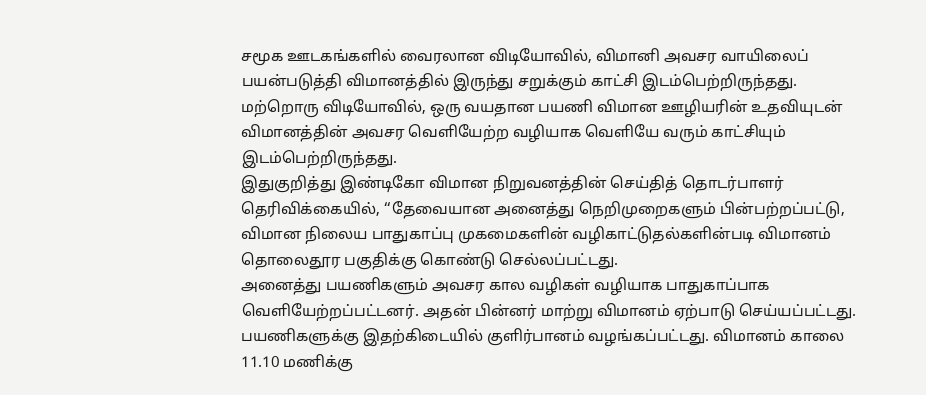சமூக ஊடகங்களில் வைரலான விடியோவில், விமானி அவசர வாயிலைப் பயன்படுத்தி விமானத்தில் இருந்து சறுக்கும் காட்சி இடம்பெற்றிருந்தது.
மற்றொரு விடியோவில், ஒரு வயதான பயணி விமான ஊழியரின் உதவியுடன் விமானத்தின் அவசர வெளியேற்ற வழியாக வெளியே வரும் காட்சியும் இடம்பெற்றிருந்தது.
இதுகுறித்து இண்டிகோ விமான நிறுவனத்தின் செய்தித் தொடர்பாளர் தெரிவிக்கையில், ‘‘தேவையான அனைத்து நெறிமுறைகளும் பின்பற்றப்பட்டு, விமான நிலைய பாதுகாப்பு முகமைகளின் வழிகாட்டுதல்களின்படி விமானம் தொலைதூர பகுதிக்கு கொண்டு செல்லப்பட்டது.
அனைத்து பயணிகளும் அவசர கால வழிகள் வழியாக பாதுகாப்பாக வெளியேற்றப்பட்டனர். அதன் பின்னர் மாற்று விமானம் ஏற்பாடு செய்யப்பட்டது. பயணிகளுக்கு இதற்கிடையில் குளிர்பானம் வழங்கப்பட்டது. விமானம் காலை 11.10 மணிக்கு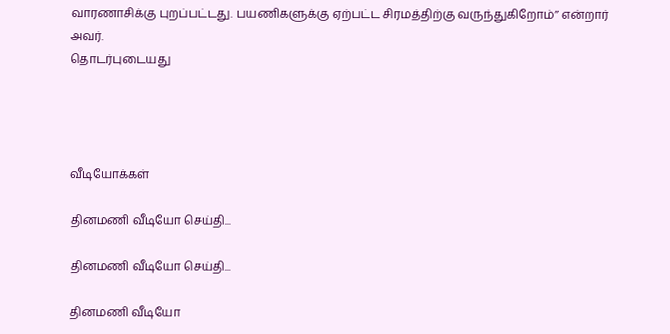வாரணாசிக்கு புறப்பட்டது. பயணிகளுக்கு ஏற்பட்ட சிரமத்திற்கு வருந்துகிறோம்’’ என்றார் அவர்.
தொடர்புடையது




வீடியோக்கள்

தினமணி வீடியோ செய்தி...

தினமணி வீடியோ செய்தி...

தினமணி வீடியோ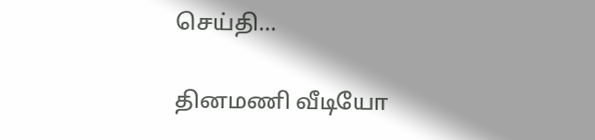செய்தி...

தினமணி வீடியோ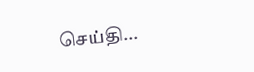செய்தி...